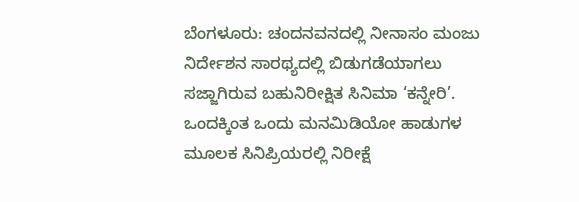ಬೆಂಗಳೂರು: ಚಂದನವನದಲ್ಲಿ ನೀನಾಸಂ ಮಂಜು ನಿರ್ದೇಶನ ಸಾರಥ್ಯದಲ್ಲಿ ಬಿಡುಗಡೆಯಾಗಲು ಸಜ್ಜಾಗಿರುವ ಬಹುನಿರೀಕ್ಷಿತ ಸಿನಿಮಾ ‘ಕನ್ನೇರಿ’. ಒಂದಕ್ಕಿಂತ ಒಂದು ಮನಮಿಡಿಯೋ ಹಾಡುಗಳ ಮೂಲಕ ಸಿನಿಪ್ರಿಯರಲ್ಲಿ ನಿರೀಕ್ಷೆ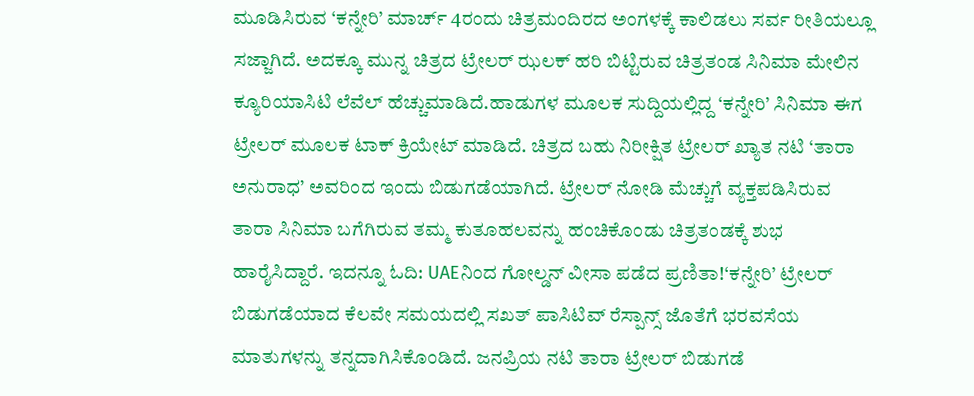ಮೂಡಿಸಿರುವ ‘ಕನ್ನೇರಿ’ ಮಾರ್ಚ್ 4ರಂದು ಚಿತ್ರಮಂದಿರದ ಅಂಗಳಕ್ಕೆ ಕಾಲಿಡಲು ಸರ್ವ ರೀತಿಯಲ್ಲೂ ಸಜ್ಜಾಗಿದೆ. ಅದಕ್ಕೂ ಮುನ್ನ ಚಿತ್ರದ ಟ್ರೇಲರ್ ಝಲಕ್ ಹರಿ ಬಿಟ್ಟಿರುವ ಚಿತ್ರತಂಡ ಸಿನಿಮಾ ಮೇಲಿನ ಕ್ಯೂರಿಯಾಸಿಟಿ ಲೆವೆಲ್ ಹೆಚ್ಚುಮಾಡಿದೆ.ಹಾಡುಗಳ ಮೂಲಕ ಸುದ್ದಿಯಲ್ಲಿದ್ದ ‘ಕನ್ನೇರಿ’ ಸಿನಿಮಾ ಈಗ ಟ್ರೇಲರ್ ಮೂಲಕ ಟಾಕ್ ಕ್ರಿಯೇಟ್ ಮಾಡಿದೆ. ಚಿತ್ರದ ಬಹು ನಿರೀಕ್ಷಿತ ಟ್ರೇಲರ್ ಖ್ಯಾತ ನಟಿ ‘ತಾರಾ ಅನುರಾಧ’ ಅವರಿಂದ ಇಂದು ಬಿಡುಗಡೆಯಾಗಿದೆ. ಟ್ರೇಲರ್ ನೋಡಿ ಮೆಚ್ಚುಗೆ ವ್ಯಕ್ತಪಡಿಸಿರುವ ತಾರಾ ಸಿನಿಮಾ ಬಗೆಗಿರುವ ತಮ್ಮ ಕುತೂಹಲವನ್ನು ಹಂಚಿಕೊಂಡು ಚಿತ್ರತಂಡಕ್ಕೆ ಶುಭ ಹಾರೈಸಿದ್ದಾರೆ. ಇದನ್ನೂ ಓದಿ: UAEನಿಂದ ಗೋಲ್ಡನ್ ವೀಸಾ ಪಡೆದ ಪ್ರಣಿತಾ!‘ಕನ್ನೇರಿ’ ಟ್ರೇಲರ್ ಬಿಡುಗಡೆಯಾದ ಕೆಲವೇ ಸಮಯದಲ್ಲಿ ಸಖತ್ ಪಾಸಿಟಿವ್ ರೆಸ್ಪಾನ್ಸ್ ಜೊತೆಗೆ ಭರವಸೆಯ ಮಾತುಗಳನ್ನು ತನ್ನದಾಗಿಸಿಕೊಂಡಿದೆ. ಜನಪ್ರಿಯ ನಟಿ ತಾರಾ ಟ್ರೇಲರ್ ಬಿಡುಗಡೆ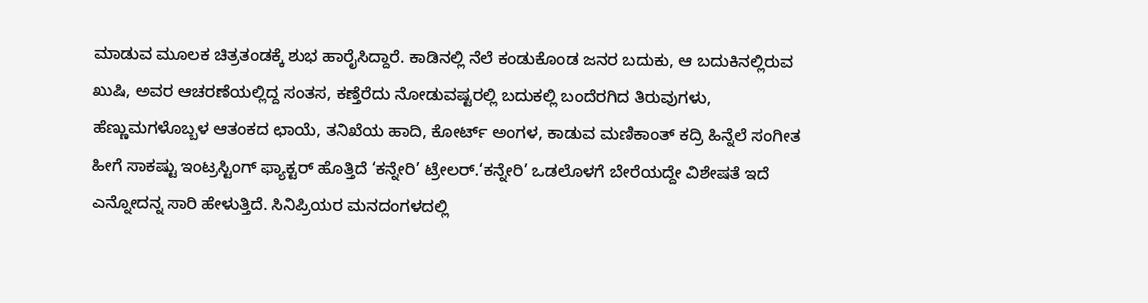ಮಾಡುವ ಮೂಲಕ ಚಿತ್ರತಂಡಕ್ಕೆ ಶುಭ ಹಾರೈಸಿದ್ದಾರೆ. ಕಾಡಿನಲ್ಲಿ ನೆಲೆ ಕಂಡುಕೊಂಡ ಜನರ ಬದುಕು, ಆ ಬದುಕಿನಲ್ಲಿರುವ ಖುಷಿ, ಅವರ ಆಚರಣೆಯಲ್ಲಿದ್ದ ಸಂತಸ, ಕಣ್ತೆರೆದು ನೋಡುವಷ್ಟರಲ್ಲಿ ಬದುಕಲ್ಲಿ ಬಂದೆರಗಿದ ತಿರುವುಗಳು, ಹೆಣ್ಣುಮಗಳೊಬ್ಬಳ ಆತಂಕದ ಛಾಯೆ, ತನಿಖೆಯ ಹಾದಿ, ಕೋರ್ಟ್ ಅಂಗಳ, ಕಾಡುವ ಮಣಿಕಾಂತ್ ಕದ್ರಿ ಹಿನ್ನೆಲೆ ಸಂಗೀತ ಹೀಗೆ ಸಾಕಷ್ಟು ಇಂಟ್ರಸ್ಟಿಂಗ್ ಫ್ಯಾಕ್ಟರ್ ಹೊತ್ತಿದೆ ‘ಕನ್ನೇರಿ’ ಟ್ರೇಲರ್.‘ಕನ್ನೇರಿ’ ಒಡಲೊಳಗೆ ಬೇರೆಯದ್ದೇ ವಿಶೇಷತೆ ಇದೆ ಎನ್ನೋದನ್ನ ಸಾರಿ ಹೇಳುತ್ತಿದೆ. ಸಿನಿಪ್ರಿಯರ ಮನದಂಗಳದಲ್ಲಿ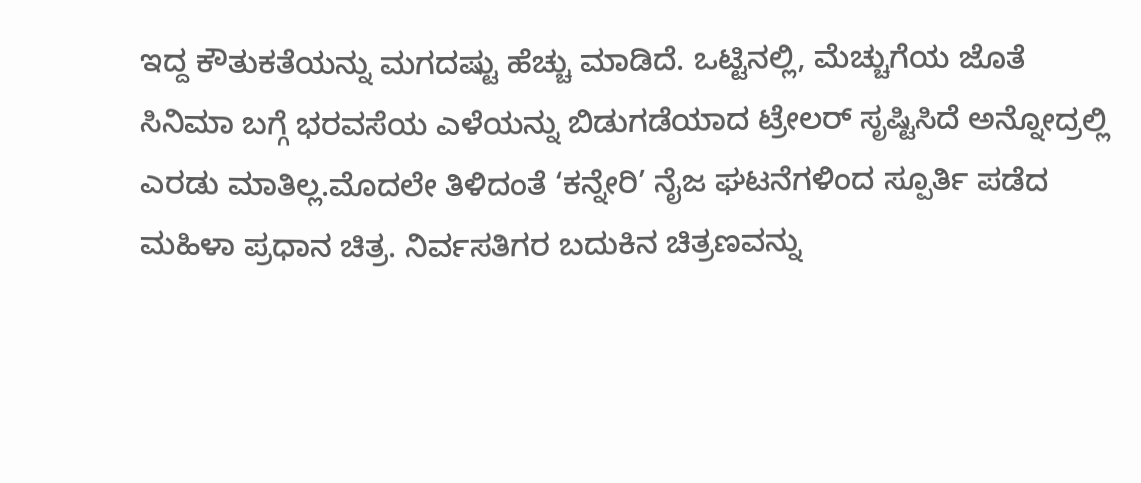ಇದ್ದ ಕೌತುಕತೆಯನ್ನು ಮಗದಷ್ಟು ಹೆಚ್ಚು ಮಾಡಿದೆ. ಒಟ್ಟಿನಲ್ಲಿ, ಮೆಚ್ಚುಗೆಯ ಜೊತೆ ಸಿನಿಮಾ ಬಗ್ಗೆ ಭರವಸೆಯ ಎಳೆಯನ್ನು ಬಿಡುಗಡೆಯಾದ ಟ್ರೇಲರ್ ಸೃಷ್ಟಿಸಿದೆ ಅನ್ನೋದ್ರಲ್ಲಿ ಎರಡು ಮಾತಿಲ್ಲ.ಮೊದಲೇ ತಿಳಿದಂತೆ ‘ಕನ್ನೇರಿ’ ನೈಜ ಘಟನೆಗಳಿಂದ ಸ್ಪೂರ್ತಿ ಪಡೆದ ಮಹಿಳಾ ಪ್ರಧಾನ ಚಿತ್ರ. ನಿರ್ವಸತಿಗರ ಬದುಕಿನ ಚಿತ್ರಣವನ್ನು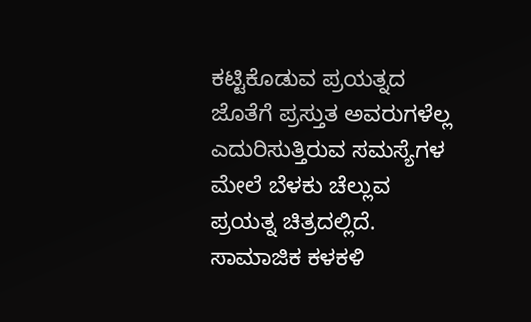ಕಟ್ಟಿಕೊಡುವ ಪ್ರಯತ್ನದ ಜೊತೆಗೆ ಪ್ರಸ್ತುತ ಅವರುಗಳೆಲ್ಲ ಎದುರಿಸುತ್ತಿರುವ ಸಮಸ್ಯೆಗಳ ಮೇಲೆ ಬೆಳಕು ಚೆಲ್ಲುವ ಪ್ರಯತ್ನ ಚಿತ್ರದಲ್ಲಿದೆ. ಸಾಮಾಜಿಕ ಕಳಕಳಿ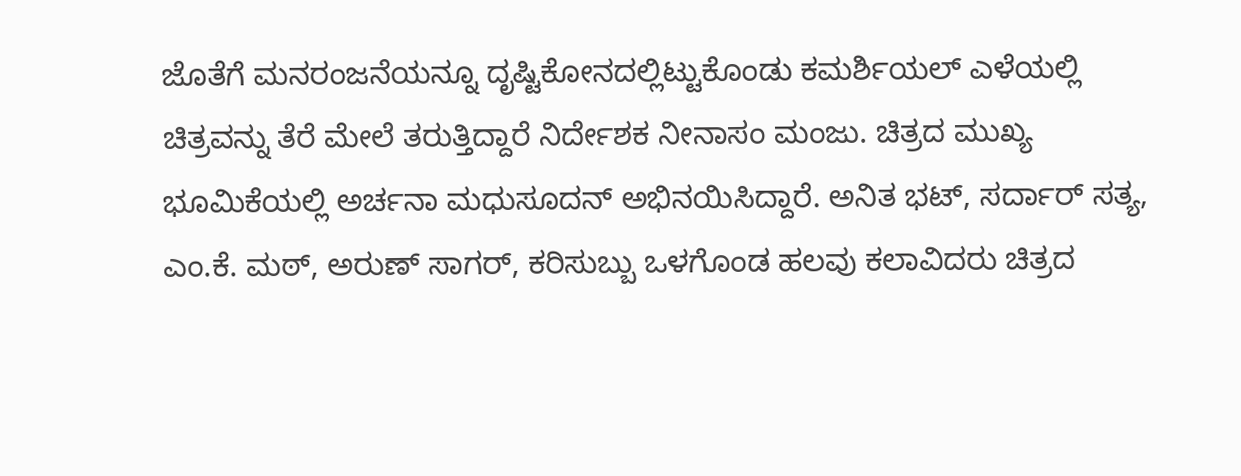ಜೊತೆಗೆ ಮನರಂಜನೆಯನ್ನೂ ದೃಷ್ಟಿಕೋನದಲ್ಲಿಟ್ಟುಕೊಂಡು ಕಮರ್ಶಿಯಲ್ ಎಳೆಯಲ್ಲಿ ಚಿತ್ರವನ್ನು ತೆರೆ ಮೇಲೆ ತರುತ್ತಿದ್ದಾರೆ ನಿರ್ದೇಶಕ ನೀನಾಸಂ ಮಂಜು. ಚಿತ್ರದ ಮುಖ್ಯ ಭೂಮಿಕೆಯಲ್ಲಿ ಅರ್ಚನಾ ಮಧುಸೂದನ್ ಅಭಿನಯಿಸಿದ್ದಾರೆ. ಅನಿತ ಭಟ್, ಸರ್ದಾರ್ ಸತ್ಯ, ಎಂ.ಕೆ. ಮಠ್, ಅರುಣ್ ಸಾಗರ್, ಕರಿಸುಬ್ಬು ಒಳಗೊಂಡ ಹಲವು ಕಲಾವಿದರು ಚಿತ್ರದ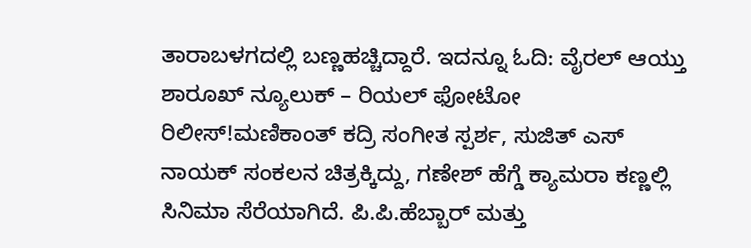ತಾರಾಬಳಗದಲ್ಲಿ ಬಣ್ಣಹಚ್ಚಿದ್ದಾರೆ. ಇದನ್ನೂ ಓದಿ: ವೈರಲ್ ಆಯ್ತು ಶಾರೂಖ್ ನ್ಯೂಲುಕ್ – ರಿಯಲ್ ಫೋಟೋ ರಿಲೀಸ್!ಮಣಿಕಾಂತ್ ಕದ್ರಿ ಸಂಗೀತ ಸ್ಪರ್ಶ, ಸುಜಿತ್ ಎಸ್ ನಾಯಕ್ ಸಂಕಲನ ಚಿತ್ರಕ್ಕಿದ್ದು, ಗಣೇಶ್ ಹೆಗ್ಡೆ ಕ್ಯಾಮರಾ ಕಣ್ಣಲ್ಲಿ ಸಿನಿಮಾ ಸೆರೆಯಾಗಿದೆ. ಪಿ.ಪಿ.ಹೆಬ್ಬಾರ್ ಮತ್ತು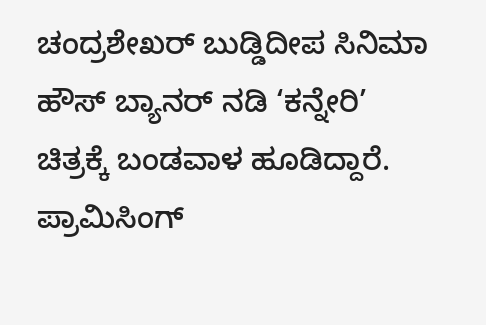ಚಂದ್ರಶೇಖರ್ ಬುಡ್ಡಿದೀಪ ಸಿನಿಮಾ ಹೌಸ್ ಬ್ಯಾನರ್ ನಡಿ ‘ಕನ್ನೇರಿ’ ಚಿತ್ರಕ್ಕೆ ಬಂಡವಾಳ ಹೂಡಿದ್ದಾರೆ. ಪ್ರಾಮಿಸಿಂಗ್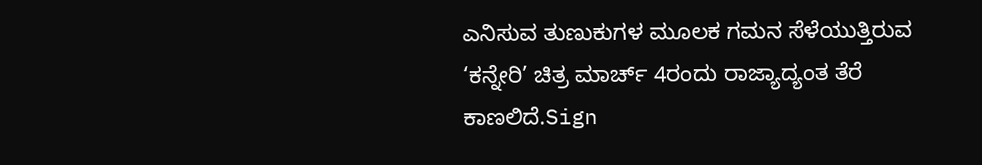ಎನಿಸುವ ತುಣುಕುಗಳ ಮೂಲಕ ಗಮನ ಸೆಳೆಯುತ್ತಿರುವ ‘ಕನ್ನೇರಿ’ ಚಿತ್ರ ಮಾರ್ಚ್ 4ರಂದು ರಾಜ್ಯಾದ್ಯಂತ ತೆರೆ ಕಾಣಲಿದೆ.Sign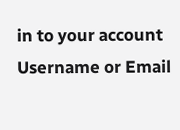in to your account
Username or Email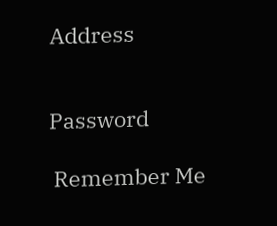Address


Password

 Remember Me